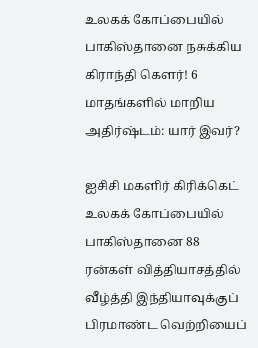உலகக் கோப்பையில் பாகிஸ்தானை நசுக்கிய கிராந்தி கௌர்! 6 மாதங்களில் மாறிய அதிர்ஷ்டம்: யார் இவர்?

ஐசிசி மகளிர் கிரிக்கெட் உலகக் கோப்பையில் பாகிஸ்தானை 88 ரன்கள் வித்தியாசத்தில் வீழ்த்தி இந்தியாவுக்குப் பிரமாண்ட வெற்றியைப்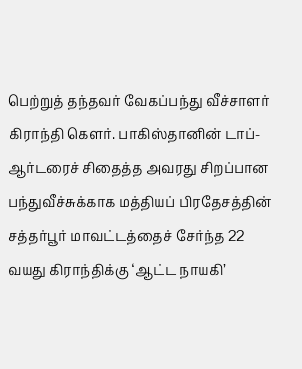பெற்றுத் தந்தவர் வேகப்பந்து வீச்சாளர் கிராந்தி கௌர். பாகிஸ்தானின் டாப்-ஆர்டரைச் சிதைத்த அவரது சிறப்பான பந்துவீச்சுக்காக மத்தியப் பிரதேசத்தின் சத்தர்பூர் மாவட்டத்தைச் சேர்ந்த 22 வயது கிராந்திக்கு ‘ஆட்ட நாயகி’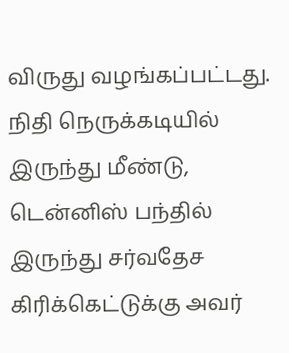விருது வழங்கப்பட்டது. நிதி நெருக்கடியில் இருந்து மீண்டு, டென்னிஸ் பந்தில் இருந்து சர்வதேச கிரிக்கெட்டுக்கு அவர்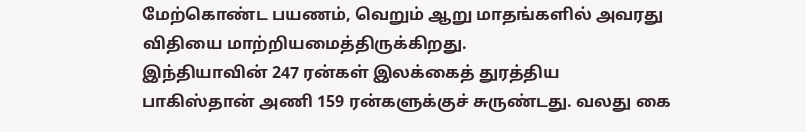மேற்கொண்ட பயணம், வெறும் ஆறு மாதங்களில் அவரது விதியை மாற்றியமைத்திருக்கிறது.
இந்தியாவின் 247 ரன்கள் இலக்கைத் துரத்திய பாகிஸ்தான் அணி 159 ரன்களுக்குச் சுருண்டது. வலது கை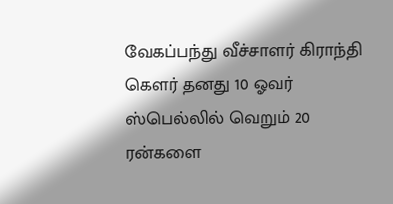வேகப்பந்து வீச்சாளர் கிராந்தி கௌர் தனது 10 ஓவர் ஸ்பெல்லில் வெறும் 20 ரன்களை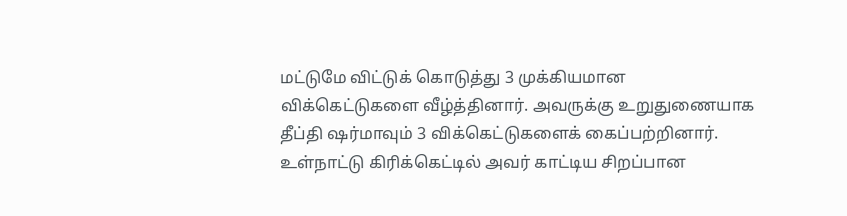மட்டுமே விட்டுக் கொடுத்து 3 முக்கியமான விக்கெட்டுகளை வீழ்த்தினார். அவருக்கு உறுதுணையாக தீப்தி ஷர்மாவும் 3 விக்கெட்டுகளைக் கைப்பற்றினார். உள்நாட்டு கிரிக்கெட்டில் அவர் காட்டிய சிறப்பான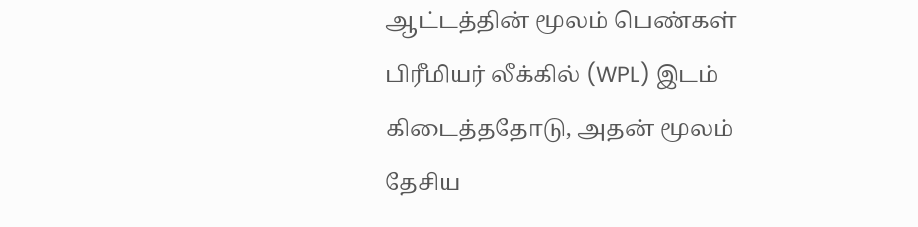ஆட்டத்தின் மூலம் பெண்கள் பிரீமியர் லீக்கில் (WPL) இடம் கிடைத்ததோடு, அதன் மூலம் தேசிய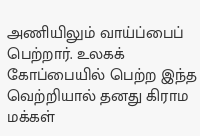அணியிலும் வாய்ப்பைப் பெற்றார். உலகக் கோப்பையில் பெற்ற இந்த வெற்றியால் தனது கிராம மக்கள்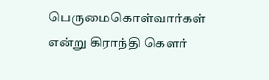பெருமைகொள்வார்கள் என்று கிராந்தி கௌர்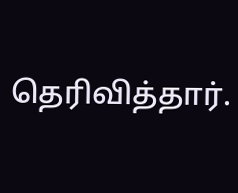தெரிவித்தார்.